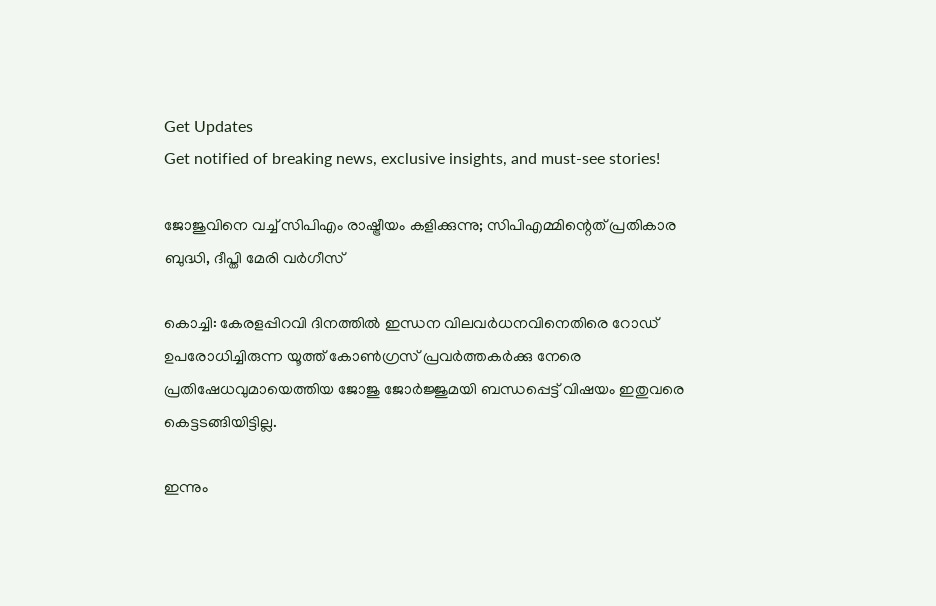Get Updates
Get notified of breaking news, exclusive insights, and must-see stories!

ജോജുവിനെ വച്ച് സിപിഎം രാഷ്ട്രീയം കളിക്കുന്നു; സിപിഎമ്മിന്റെത് പ്രതികാര ബുദ്ധി, ദീപ്തി മേരി വര്‍ഗീസ്

കൊച്ചി: കേരളപ്പിറവി ദിനത്തില്‍ ഇന്ധന വിലവര്‍ധനവിനെതിരെ റോഡ് ഉപരോധിച്ചിരുന്ന യൂത്ത് കോണ്‍ഗ്രസ് പ്രവര്‍ത്തകര്‍ക്കു നേരെ പ്രതിഷേധവുമായെത്തിയ ജോജു ജോര്‍ജ്ജുമയി ബന്ധപ്പെട്ട് വിഷയം ഇതുവരെ കെട്ടടങ്ങിയിട്ടില്ല.

ഇന്നും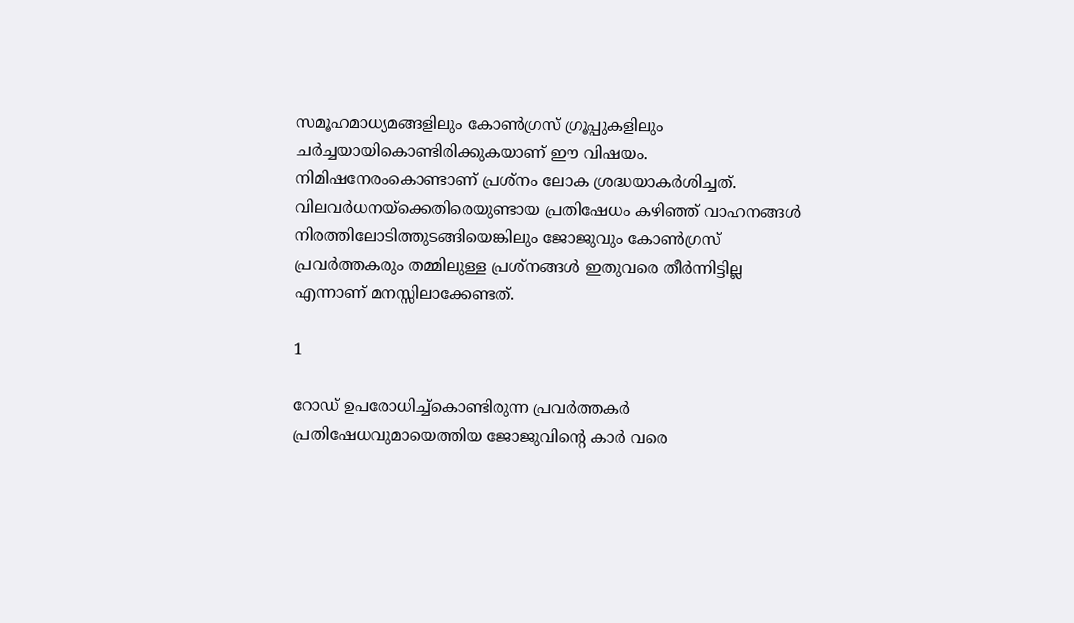സമൂഹമാധ്യമങ്ങളിലും കോണ്‍ഗ്രസ് ഗ്രൂപ്പുകളിലും ചര്‍ച്ചയായികൊണ്ടിരിക്കുകയാണ് ഈ വിഷയം. നിമിഷനേരംകൊണ്ടാണ് പ്രശ്‌നം ലോക ശ്രദ്ധയാകര്‍ശിച്ചത്. വിലവര്‍ധനയ്‌ക്കെതിരെയുണ്ടായ പ്രതിഷേധം കഴിഞ്ഞ് വാഹനങ്ങള്‍ നിരത്തിലോടിത്തുടങ്ങിയെങ്കിലും ജോജുവും കോണ്‍ഗ്രസ് പ്രവര്‍ത്തകരും തമ്മിലുള്ള പ്രശ്‌നങ്ങള്‍ ഇതുവരെ തീര്‍ന്നിട്ടില്ല എന്നാണ് മനസ്സിലാക്കേണ്ടത്.

1

റോഡ് ഉപരോധിച്ച്‌കൊണ്ടിരുന്ന പ്രവര്‍ത്തകര്‍ പ്രതിഷേധവുമായെത്തിയ ജോജുവിന്റെ കാര്‍ വരെ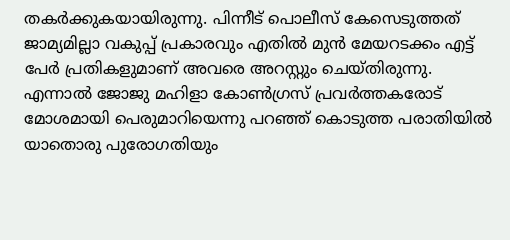തകര്‍ക്കുകയായിരുന്നു. പിന്നീട് പൊലീസ് കേസെടുത്തത് ജാമ്യമില്ലാ വകുപ്പ് പ്രകാരവും എതില്‍ മുന്‍ മേയറടക്കം എട്ട് പേര്‍ പ്രതികളുമാണ് അവരെ അറസ്റ്റും ചെയ്തിരുന്നു. എന്നാല്‍ ജോജു മഹിളാ കോണ്‍ഗ്രസ് പ്രവര്‍ത്തകരോട് മോശമായി പെരുമാറിയെന്നു പറഞ്ഞ് കൊടുത്ത പരാതിയില്‍ യാതൊരു പുരോഗതിയും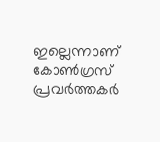ഇല്ലെന്നാണ് കോണ്‍ഗ്രസ് പ്രവര്‍ത്തകര്‍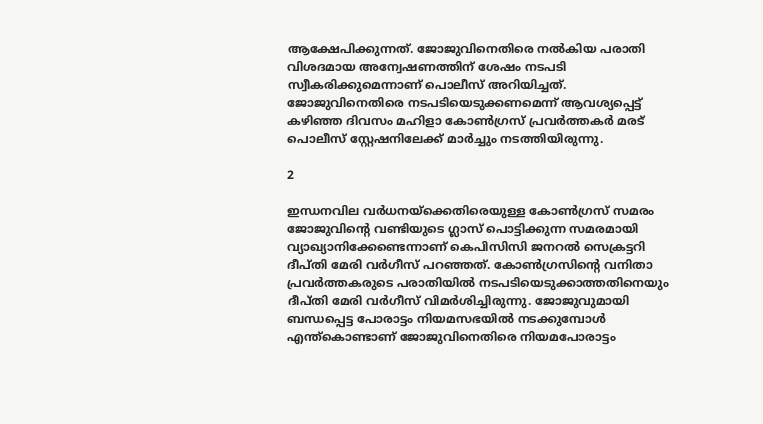ആക്ഷേപിക്കുന്നത്. ജോജുവിനെതിരെ നല്‍കിയ പരാതി വിശദമായ അന്വേഷണത്തിന് ശേഷം നടപടി സ്വീകരിക്കുമെന്നാണ് പൊലീസ് അറിയിച്ചത്. ജോജുവിനെതിരെ നടപടിയെടുക്കണമെന്ന് ആവശ്യപ്പെട്ട് കഴിഞ്ഞ ദിവസം മഹിളാ കോണ്‍ഗ്രസ് പ്രവര്‍ത്തകര്‍ മരട് പൊലീസ് സ്റ്റേഷനിലേക്ക് മാര്‍ച്ചും നടത്തിയിരുന്നു.

2

ഇന്ധനവില വര്‍ധനയ്‌ക്കെതിരെയുള്ള കോണ്‍ഗ്രസ് സമരം ജോജുവിന്റെ വണ്ടിയുടെ ഗ്ലാസ് പൊട്ടിക്കുന്ന സമരമായി വ്യാഖ്യാനിക്കേണ്ടെന്നാണ് കെപിസിസി ജനറല്‍ സെക്രട്ടറി ദീപ്തി മേരി വര്‍ഗീസ് പറഞ്ഞത്. കോണ്‍ഗ്രസിന്റെ വനിതാ പ്രവര്‍ത്തകരുടെ പരാതിയില്‍ നടപടിയെടുക്കാത്തതിനെയും ദീപ്തി മേരി വര്‍ഗീസ് വിമര്‍ശിച്ചിരുന്നു. ജോജുവുമായി ബന്ധപ്പെട്ട പോരാട്ടം നിയമസഭയില്‍ നടക്കുമ്പോള്‍ എന്ത്‌കൊണ്ടാണ് ജോജുവിനെതിരെ നിയമപോരാട്ടം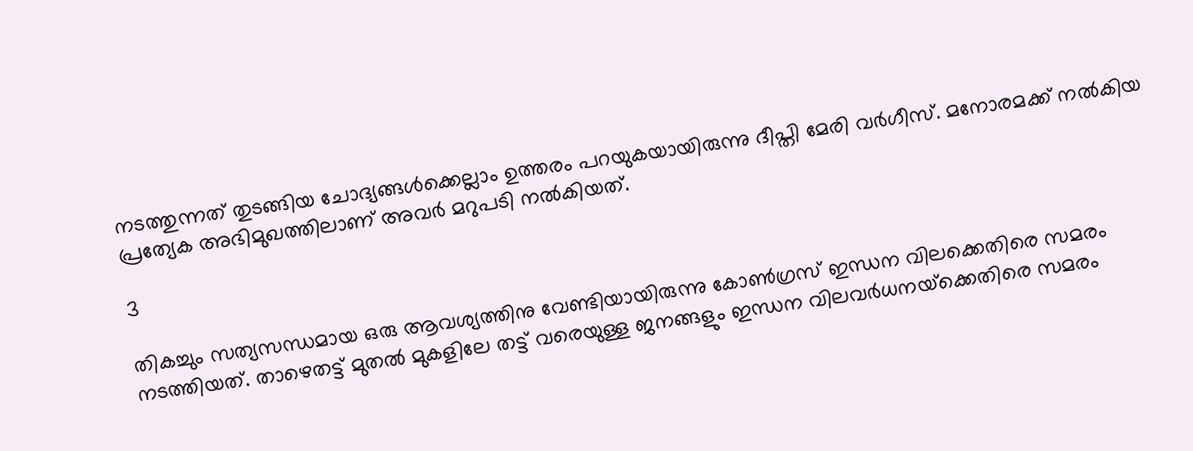നടത്തുന്നത് തുടങ്ങിയ ചോദ്യങ്ങള്‍ക്കെല്ലാം ഉത്തരം പറയുകയായിരുന്നു ദീപ്തി മേരി വര്‍ഗീസ്. മനോരമക്ക് നല്‍കിയ പ്രത്യേക അഭിമുഖത്തിലാണ് അവര്‍ മറുപടി നല്‍കിയത്.

3

തികച്ചും സത്യസന്ധമായ ഒരു ആവശ്യത്തിനു വേണ്ടിയായിരുന്നു കോണ്‍ഗ്രസ് ഇന്ധന വിലക്കെതിരെ സമരം നടത്തിയത്. താഴെതട്ട് മുതല്‍ മുകളിലേ തട്ട് വരെയുള്ള ജനങ്ങളും ഇന്ധന വിലവര്‍ധനയ്‌ക്കെതിരെ സമരം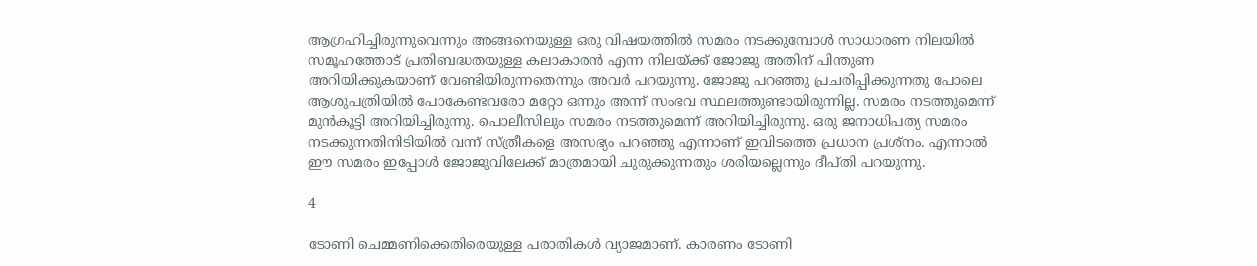ആഗ്രഹിച്ചിരുന്നുവെന്നും അങ്ങനെയുള്ള ഒരു വിഷയത്തില്‍ സമരം നടക്കുമ്പോള്‍ സാധാരണ നിലയില്‍ സമൂഹത്തോട് പ്രതിബദ്ധതയുള്ള കലാകാരന്‍ എന്ന നിലയ്ക്ക് ജോജു അതിന് പിന്തുണ അറിയിക്കുകയാണ് വേണ്ടിയിരുന്നതെന്നും അവര്‍ പറയുന്നു. ജോജു പറഞ്ഞു പ്രചരിപ്പിക്കുന്നതു പോലെ ആശുപത്രിയില്‍ പോകേണ്ടവരോ മറ്റോ ഒന്നും അന്ന് സംഭവ സ്ഥലത്തുണ്ടായിരുന്നില്ല. സമരം നടത്തുമെന്ന് മുന്‍കൂട്ടി അറിയിച്ചിരുന്നു. പൊലീസിലും സമരം നടത്തുമെന്ന് അറിയിച്ചിരുന്നു. ഒരു ജനാധിപത്യ സമരം നടക്കുന്നതിനിടിയില്‍ വന്ന് സ്ത്രീകളെ അസഭ്യം പറഞ്ഞു എന്നാണ് ഇവിടത്തെ പ്രധാന പ്രശ്‌നം. എന്നാല്‍ ഈ സമരം ഇപ്പോള്‍ ജോജുവിലേക്ക് മാത്രമായി ചുരുക്കുന്നതും ശരിയല്ലെന്നും ദീപ്തി പറയുന്നു.

4

ടോണി ചെമ്മണിക്കെതിരെയുള്ള പരാതികള്‍ വ്യാജമാണ്. കാരണം ടോണി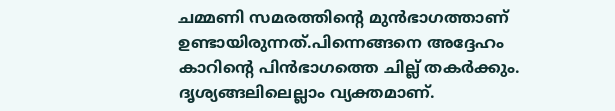ചമ്മണി സമരത്തിന്റെ മുന്‍ഭാഗത്താണ് ഉണ്ടായിരുന്നത്.പിന്നെങ്ങനെ അദ്ദേഹം കാറിന്റെ പിന്‍ഭാഗത്തെ ചില്ല് തകര്‍ക്കും. ദൃശ്യങ്ങലിലെല്ലാം വ്യക്തമാണ്.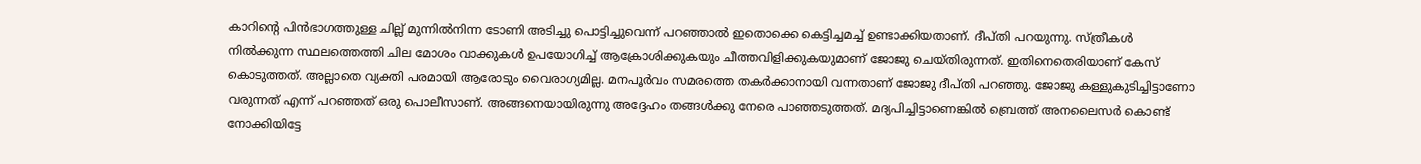കാറിന്റെ പിന്‍ഭാഗത്തുള്ള ചില്ല് മുന്നില്‍നിന്ന ടോണി അടിച്ചു പൊട്ടിച്ചുവെന്ന് പറഞ്ഞാല്‍ ഇതൊക്കെ കെട്ടിച്ചമച്ച് ഉണ്ടാക്കിയതാണ്. ദീപ്തി പറയുന്നു. സ്ത്രീകള്‍ നില്‍ക്കുന്ന സ്ഥലത്തെത്തി ചില മോശം വാക്കുകള്‍ ഉപയോഗിച്ച് ആക്രോശിക്കുകയും ചീത്തവിളിക്കുകയുമാണ് ജോജു ചെയ്തിരുന്നത്. ഇതിനെതെരിയാണ് കേസ് കൊടുത്തത്. അല്ലാതെ വ്യക്തി പരമായി ആരോടും വൈരാഗ്യമില്ല. മനപൂര്‍വം സമരത്തെ തകര്‍ക്കാനായി വന്നതാണ് ജോജു ദീപ്തി പറഞ്ഞു. ജോജു കള്ളുകുടിച്ചിട്ടാണോ വരുന്നത് എന്ന് പറഞ്ഞത് ഒരു പൊലീസാണ്. അങ്ങനെയായിരുന്നു അദ്ദേഹം തങ്ങള്‍ക്കു നേരെ പാഞ്ഞടുത്തത്. മദ്യപിച്ചിട്ടാണെങ്കില്‍ ബ്രെത്ത് അനലൈസര്‍ കൊണ്ട് നോക്കിയിട്ടേ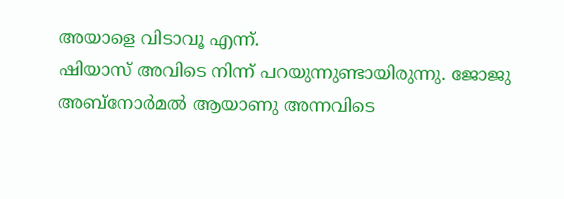അയാളെ വിടാവൂ എന്ന്.
ഷിയാസ് അവിടെ നിന്ന് പറയുന്നുണ്ടായിരുന്നു. ജോജു അബ്‌നോര്‍മല്‍ ആയാണു അന്നവിടെ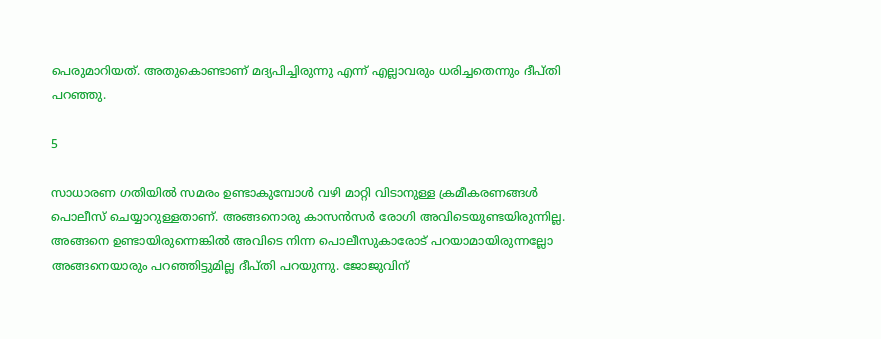പെരുമാറിയത്. അതുകൊണ്ടാണ് മദ്യപിച്ചിരുന്നു എന്ന് എല്ലാവരും ധരിച്ചതെന്നും ദീപ്തി പറഞ്ഞു.

5

സാധാരണ ഗതിയില്‍ സമരം ഉണ്ടാകുമ്പോള്‍ വഴി മാറ്റി വിടാനുള്ള ക്രമീകരണങ്ങള്‍ പൊലീസ് ചെയ്യാറുള്ളതാണ്. അങ്ങനൊരു കാസന്‍സര്‍ രോഗി അവിടെയുണ്ടയിരുന്നില്ല. അങ്ങനെ ഉണ്ടായിരുന്നെങ്കില്‍ അവിടെ നിന്ന പൊലീസുകാരോട് പറയാമായിരുന്നല്ലോ അങ്ങനെയാരും പറഞ്ഞിട്ടുമില്ല ദീപ്തി പറയുന്നു. ജോജുവിന്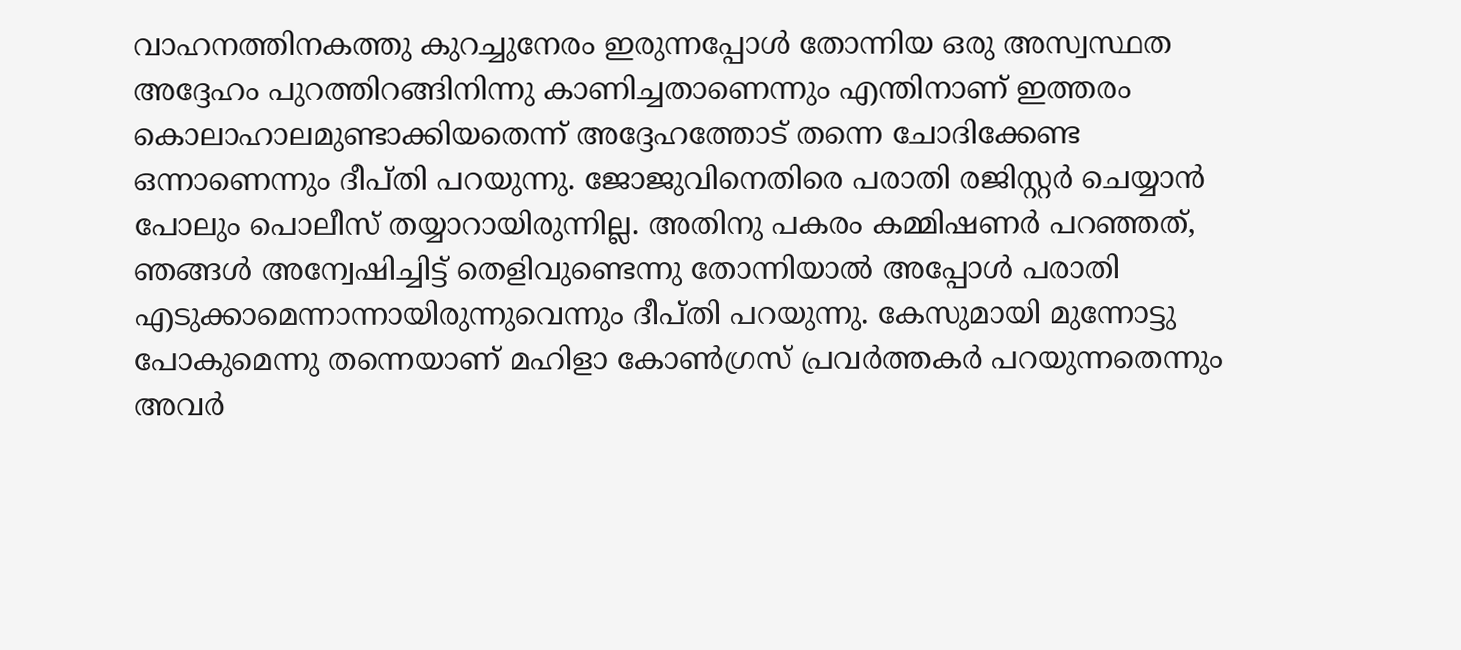വാഹനത്തിനകത്തു കുറച്ചുനേരം ഇരുന്നപ്പോള്‍ തോന്നിയ ഒരു അസ്വസ്ഥത അദ്ദേഹം പുറത്തിറങ്ങിനിന്നു കാണിച്ചതാണെന്നും എന്തിനാണ് ഇത്തരം കൊലാഹാലമുണ്ടാക്കിയതെന്ന് അദ്ദേഹത്തോട് തന്നെ ചോദിക്കേണ്ട ഒന്നാണെന്നും ദീപ്തി പറയുന്നു. ജോജുവിനെതിരെ പരാതി രജിസ്റ്റര്‍ ചെയ്യാന്‍ പോലും പൊലീസ് തയ്യാറായിരുന്നില്ല. അതിനു പകരം കമ്മിഷണര്‍ പറഞ്ഞത്, ഞങ്ങള്‍ അന്വേഷിച്ചിട്ട് തെളിവുണ്ടെന്നു തോന്നിയാല്‍ അപ്പോള്‍ പരാതി എടുക്കാമെന്നാന്നായിരുന്നുവെന്നും ദീപ്തി പറയുന്നു. കേസുമായി മുന്നോട്ടു പോകുമെന്നു തന്നെയാണ് മഹിളാ കോണ്‍ഗ്രസ് പ്രവര്‍ത്തകര്‍ പറയുന്നതെന്നും അവര്‍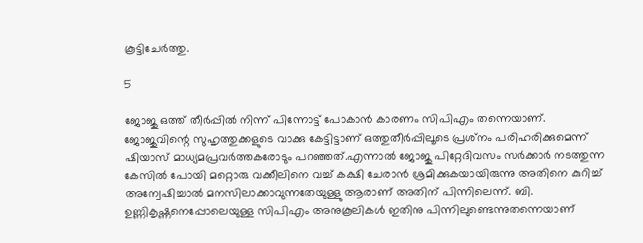കൂട്ടിചേര്‍ത്തു.

5

ജോജു ഒത്ത് തീര്‍പ്പില്‍ നിന്ന് പിന്നോട്ട് പോകാന്‍ കാരണം സിപിഎം തന്നെയാണ്. ജോജുവിന്റെ സുഹൃത്തുക്കളുടെ വാക്കു കേട്ടിട്ടാണ് ഒത്തുതീര്‍പ്പിലൂടെ പ്രശ്‌നം പരിഹരിക്കുമെന്ന് ഷിയാസ് മാധ്യമപ്രവര്‍ത്തകരോടും പറഞ്ഞത്.എന്നാല്‍ ജോജു പിറ്റേദിവസം സര്‍ക്കാര്‍ നടത്തുന്ന കേസില്‍ പോയി മറ്റൊരു വക്കീലിനെ വച്ച് കക്ഷി ചേരാന്‍ ശ്രമിക്കുകയായിരുന്നു അതിനെ കുറിച്ച് അന്വേഷിച്ചാല്‍ മനസിലാക്കാവുന്നതേയുള്ളു ആരാണ് അതിന് പിന്നിലെന്ന്. ബി. ഉണ്ണികൃഷ്ണനെപ്പോലെയുള്ള സിപിഎം അനുകൂലികള്‍ ഇതിനു പിന്നിലുണ്ടെന്നുതന്നെയാണ്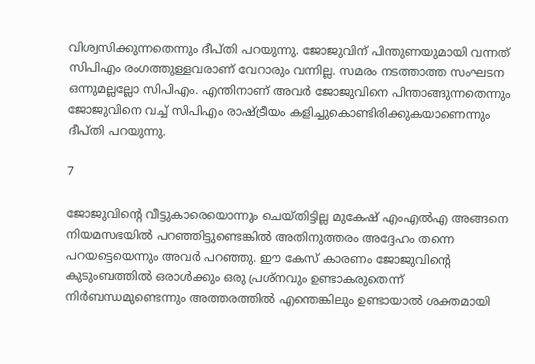വിശ്വസിക്കുന്നതെന്നും ദീപ്തി പറയുന്നു. ജോജുവിന് പിന്തുണയുമായി വന്നത് സിപിഎം രംഗത്തുള്ളവരാണ് വേറാരും വന്നില്ല. സമരം നടത്താത്ത സംഘടന ഒന്നുമല്ലല്ലോ സിപിഎം. എന്തിനാണ് അവര്‍ ജോജുവിനെ പിന്താങ്ങുന്നതെന്നും ജോജുവിനെ വച്ച് സിപിഎം രാഷ്ട്രീയം കളിച്ചുകൊണ്ടിരിക്കുകയാണെന്നും ദീപ്തി പറയുന്നു.

7

ജോജുവിന്റെ വീട്ടുകാരെയൊന്നും ചെയ്തിട്ടില്ല മുകേഷ് എംഎല്‍എ അങ്ങനെ നിയമസഭയില്‍ പറഞ്ഞിട്ടുണ്ടെങ്കില്‍ അതിനുത്തരം അദ്ദേഹം തന്നെ പറയട്ടെയെന്നും അവര്‍ പറഞ്ഞു. ഈ കേസ് കാരണം ജോജുവിന്റെ കുടുംബത്തില്‍ ഒരാള്‍ക്കും ഒരു പ്രശ്‌നവും ഉണ്ടാകരുതെന്ന് നിര്‍ബന്ധമുണ്ടെന്നും അത്തരത്തില്‍ എന്തെങ്കിലും ഉണ്ടായാല്‍ ശക്തമായി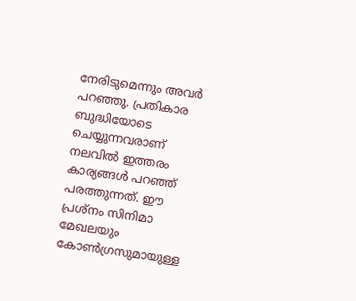നേരിടുമെന്നും അവര്‍ പറഞ്ഞു. പ്രതികാര ബുദ്ധിയോടെ ചെയ്യുന്നവരാണ് നലവില്‍ ഇത്തരം കാര്യങ്ങള്‍ പറഞ്ഞ് പരത്തുന്നത്. ഈ പ്രശ്‌നം സിനിമാ മേഖലയും കോണ്‍ഗ്രസുമായുള്ള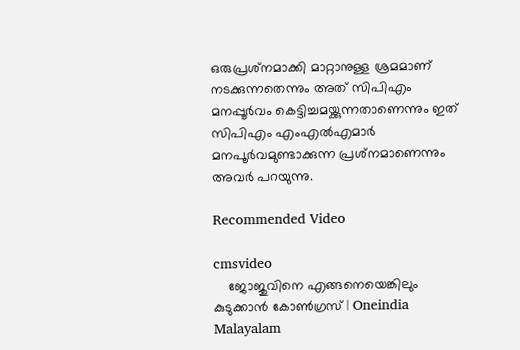ഒരുപ്രശ്‌നമാക്കി മാറ്റാനുള്ള ശ്രമമാണ് നടക്കുന്നതെന്നും അത് സിപിഎം മനപ്പൂര്‍വം കെട്ടിച്ചമയ്ക്കുന്നതാണെന്നും ഇത് സിപിഎം എംഎല്‍എമാര്‍ മനപൂര്‍വമുണ്ടാക്കുന്ന പ്രശ്‌നമാണെന്നും അവര്‍ പറയുന്നു.

Recommended Video

cmsvideo
    ജോജുവിനെ എങ്ങനെയെങ്കിലും കുടുക്കാൻ കോൺഗ്രസ് | Oneindia Malayalam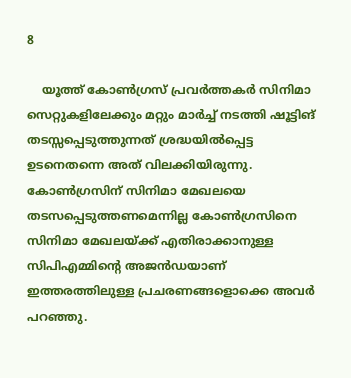8

    യൂത്ത് കോണ്‍ഗ്രസ് പ്രവര്‍ത്തകര്‍ സിനിമാ സെറ്റുകളിലേക്കും മറ്റും മാര്‍ച്ച് നടത്തി ഷൂട്ടിങ് തടസ്സപ്പെടുത്തുന്നത് ശ്രദ്ധയില്‍പ്പെട്ട ഉടനെതന്നെ അത് വിലക്കിയിരുന്നു. കോണ്‍ഗ്രസിന് സിനിമാ മേഖലയെ തടസപ്പെടുത്തണമെന്നില്ല കോണ്‍ഗ്രസിനെ സിനിമാ മേഖലയ്ക്ക് എതിരാക്കാനുള്ള സിപിഎമ്മിന്റെ അജന്‍ഡയാണ് ഇത്തരത്തിലുള്ള പ്രചരണങ്ങളൊക്കെ അവര്‍ പറഞ്ഞു.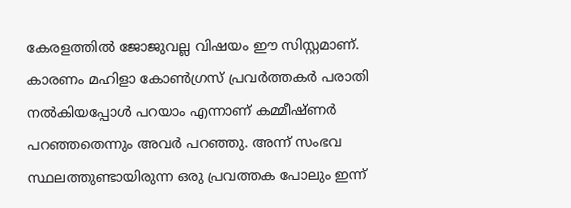കേരളത്തില്‍ ജോജുവല്ല വിഷയം ഈ സിസ്റ്റമാണ്. കാരണം മഹിളാ കോണ്‍ഗ്രസ് പ്രവര്‍ത്തകര്‍ പരാതി നല്‍കിയപ്പോള്‍ പറയാം എന്നാണ് കമ്മീഷ്ണര്‍ പറഞ്ഞതെന്നും അവര്‍ പറഞ്ഞു. അന്ന് സംഭവ സ്ഥലത്തുണ്ടായിരുന്ന ഒരു പ്രവത്തക പോലും ഇന്ന്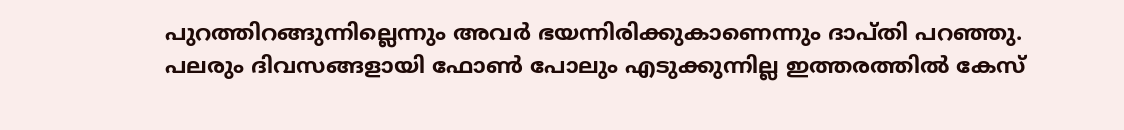പുറത്തിറങ്ങുന്നില്ലെന്നും അവര്‍ ഭയന്നിരിക്കുകാണെന്നും ദാപ്തി പറഞ്ഞു. പലരും ദിവസങ്ങളായി ഫോണ്‍ പോലും എടുക്കുന്നില്ല ഇത്തരത്തില്‍ കേസ്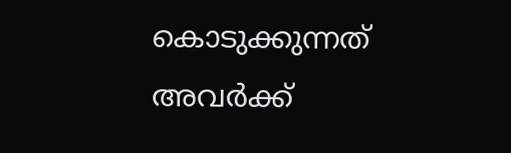കൊടുക്കുന്നത് അവര്‍ക്ക്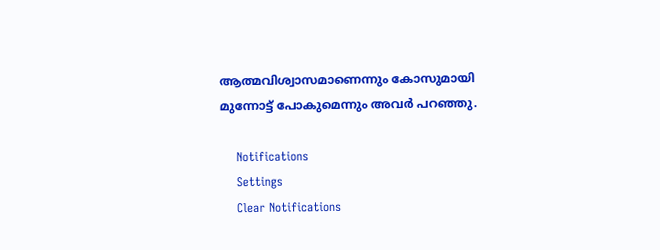ആത്മവിശ്വാസമാണെന്നും കോസുമായി മുന്നോട്ട് പോകുമെന്നും അവര്‍ പറഞ്ഞു.

    Notifications
    Settings
    Clear Notifications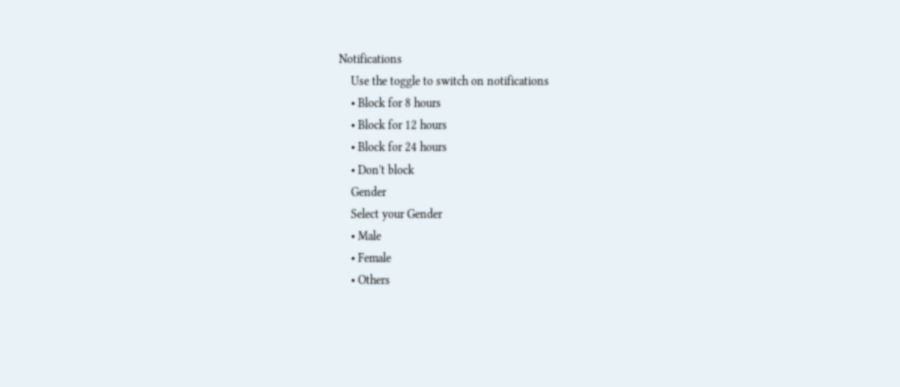Notifications
    Use the toggle to switch on notifications
    • Block for 8 hours
    • Block for 12 hours
    • Block for 24 hours
    • Don't block
    Gender
    Select your Gender
    • Male
    • Female
    • Others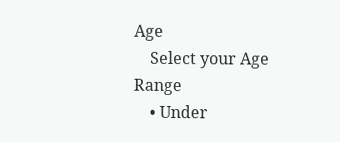Age
    Select your Age Range
    • Under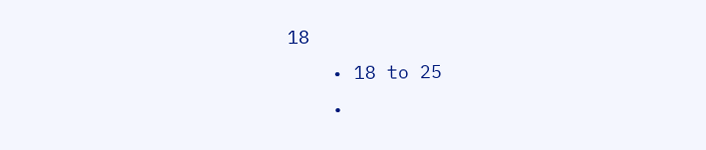18
    • 18 to 25
    •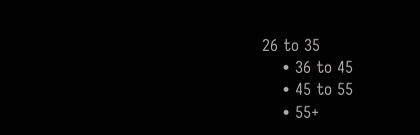26 to 35
    • 36 to 45
    • 45 to 55
    • 55+